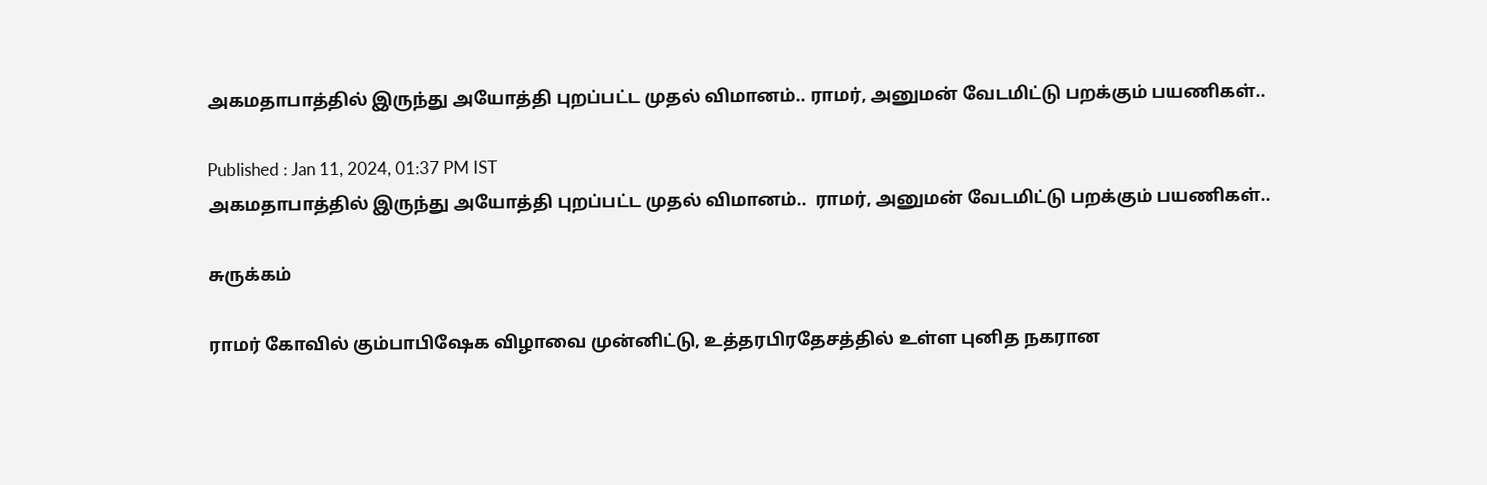அகமதாபாத்தில் இருந்து அயோத்தி புறப்பட்ட முதல் விமானம்.. ராமர், அனுமன் வேடமிட்டு பறக்கும் பயணிகள்..

Published : Jan 11, 2024, 01:37 PM IST
அகமதாபாத்தில் இருந்து அயோத்தி புறப்பட்ட முதல் விமானம்..  ராமர், அனுமன் வேடமிட்டு பறக்கும் பயணிகள்..

சுருக்கம்

ராமர் கோவில் கும்பாபிஷேக விழாவை முன்னிட்டு, உத்தரபிரதேசத்தில் உள்ள புனித நகரான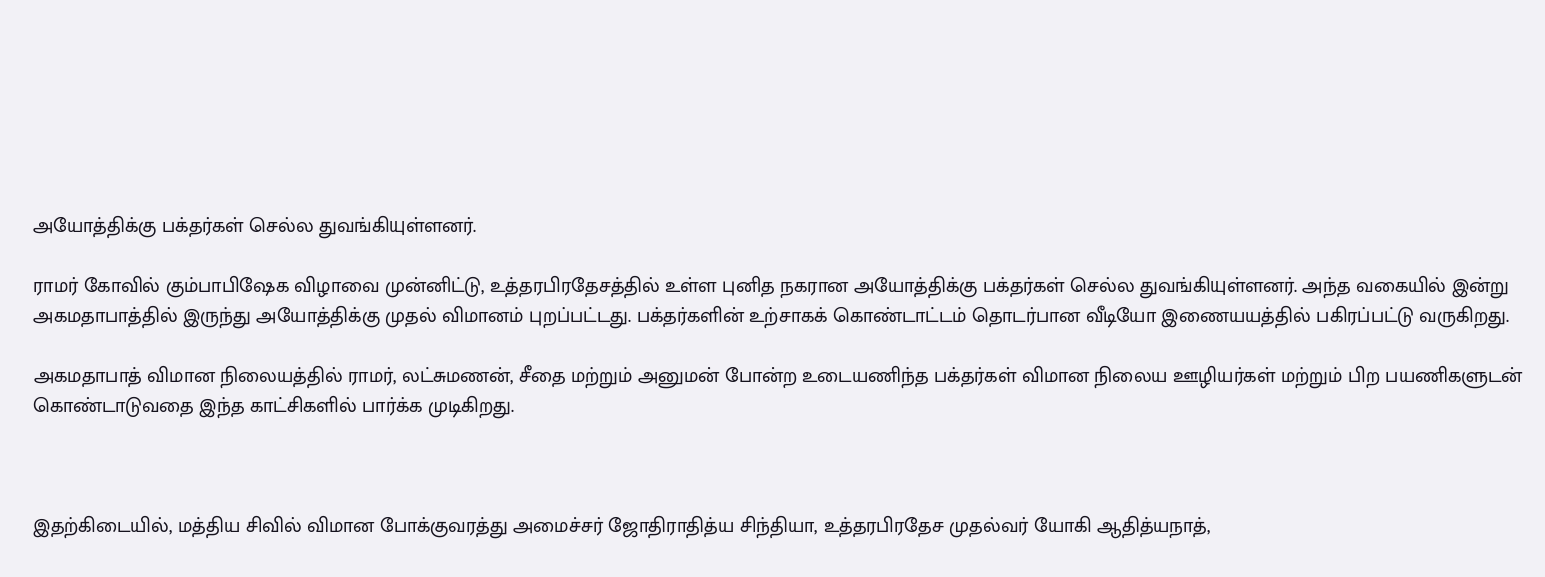அயோத்திக்கு பக்தர்கள் செல்ல துவங்கியுள்ளனர்.

ராமர் கோவில் கும்பாபிஷேக விழாவை முன்னிட்டு, உத்தரபிரதேசத்தில் உள்ள புனித நகரான அயோத்திக்கு பக்தர்கள் செல்ல துவங்கியுள்ளனர். அந்த வகையில் இன்று அகமதாபாத்தில் இருந்து அயோத்திக்கு முதல் விமானம் புறப்பட்டது. பக்தர்களின் உற்சாகக் கொண்டாட்டம் தொடர்பான வீடியோ இணையயத்தில் பகிரப்பட்டு வருகிறது.

அகமதாபாத் விமான நிலையத்தில் ராமர், லட்சுமணன், சீதை மற்றும் அனுமன் போன்ற உடையணிந்த பக்தர்கள் விமான நிலைய ஊழியர்கள் மற்றும் பிற பயணிகளுடன் கொண்டாடுவதை இந்த காட்சிகளில் பார்க்க முடிகிறது.



இதற்கிடையில், மத்திய சிவில் விமான போக்குவரத்து அமைச்சர் ஜோதிராதித்ய சிந்தியா, உத்தரபிரதேச முதல்வர் யோகி ஆதித்யநாத்,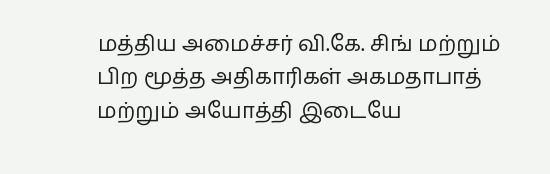மத்திய அமைச்சர் வி.கே. சிங் மற்றும் பிற மூத்த அதிகாரிகள் அகமதாபாத் மற்றும் அயோத்தி இடையே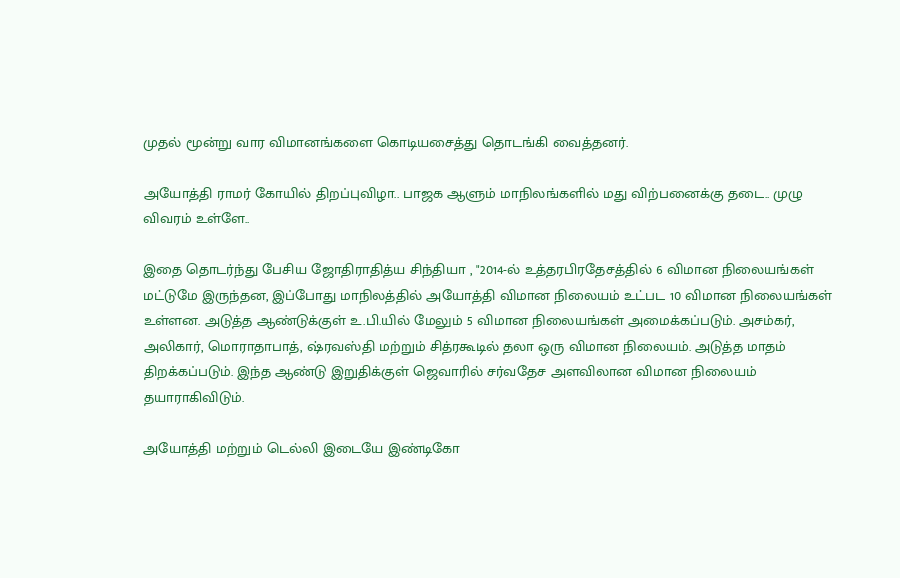முதல் மூன்று வார விமானங்களை கொடியசைத்து தொடங்கி வைத்தனர்.

அயோத்தி ராமர் கோயில் திறப்புவிழா.. பாஜக ஆளும் மாநிலங்களில் மது விற்பனைக்கு தடை.. முழு விவரம் உள்ளே..

இதை தொடர்ந்து பேசிய ஜோதிராதித்ய சிந்தியா , "2014-ல் உத்தரபிரதேசத்தில் 6 விமான நிலையங்கள் மட்டுமே இருந்தன, இப்போது மாநிலத்தில் அயோத்தி விமான நிலையம் உட்பட 10 விமான நிலையங்கள் உள்ளன. அடுத்த ஆண்டுக்குள் உ.பி.யில் மேலும் 5 விமான நிலையங்கள் அமைக்கப்படும். அசம்கர், அலிகார், மொராதாபாத், ஷ்ரவஸ்தி மற்றும் சித்ரகூடில் தலா ஒரு விமான நிலையம். அடுத்த மாதம் திறக்கப்படும். இந்த ஆண்டு இறுதிக்குள் ஜெவாரில் சர்வதேச அளவிலான விமான நிலையம் தயாராகிவிடும்.

அயோத்தி மற்றும் டெல்லி இடையே இண்டிகோ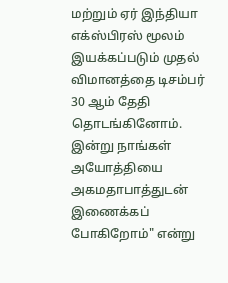மற்றும் ஏர் இந்தியா எக்ஸ்பிரஸ் மூலம் இயக்கப்படும் முதல் விமானத்தை டிசம்பர் 30 ஆம் தேதி தொடங்கினோம். இன்று நாங்கள் அயோத்தியை அகமதாபாத்துடன் இணைக்கப் போகிறோம்" என்று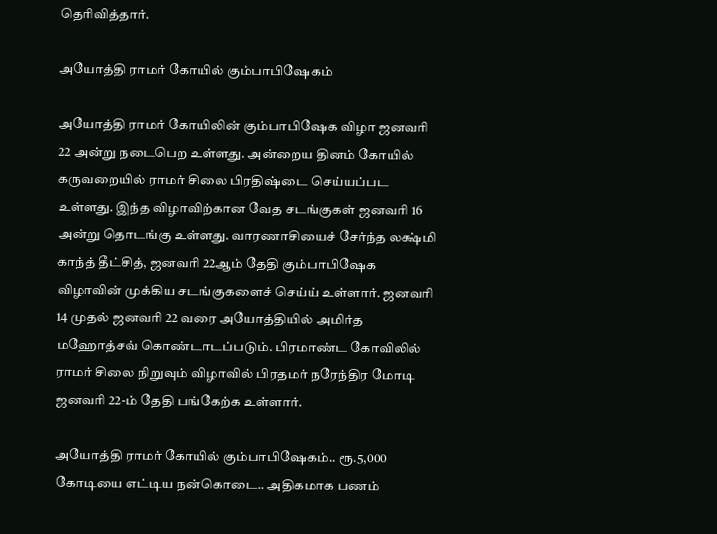தெரிவித்தார்.

அயோத்தி ராமர் கோயில் கும்பாபிஷேகம்

அயோத்தி ராமர் கோயிலின் கும்பாபிஷேக விழா ஜனவரி 22 அன்று நடைபெற உள்ளது. அன்றைய தினம் கோயில் கருவறையில் ராமர் சிலை பிரதிஷ்டை செய்யப்பட உள்ளது. இந்த விழாவிற்கான வேத சடங்குகள் ஜனவரி 16 அன்று தொடங்கு உள்ளது. வாரணாசியைச் சேர்ந்த லக்ஷ்மி காந்த் தீட்சித், ஜனவரி 22ஆம் தேதி கும்பாபிஷேக விழாவின் முக்கிய சடங்குகளைச் செய்ய் உள்ளார். ஜனவரி 14 முதல் ஜனவரி 22 வரை அயோத்தியில் அமிர்த மஹோத்சவ் கொண்டாடப்படும். பிரமாண்ட கோவிலில் ராமர் சிலை நிறுவும் விழாவில் பிரதமர் நரேந்திர மோடி ஜனவரி 22-ம் தேதி பங்கேற்க உள்ளார்.

அயோத்தி ராமர் கோயில் கும்பாபிஷேகம்.. ரூ.5,000 கோடியை எட்டிய நன்கொடை.. அதிகமாக பணம்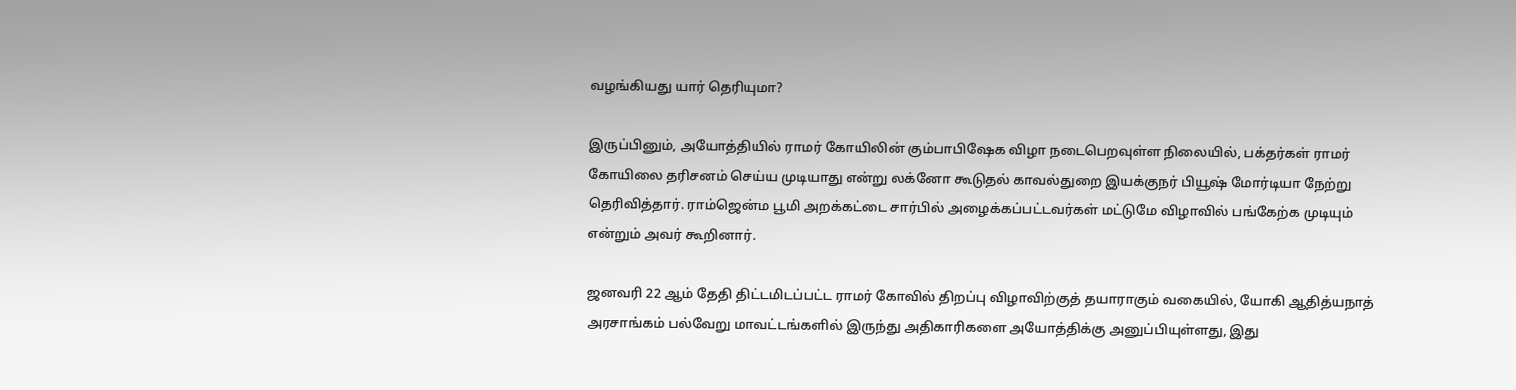வழங்கியது யார் தெரியுமா?

இருப்பினும், அயோத்தியில் ராமர் கோயிலின் கும்பாபிஷேக விழா நடைபெறவுள்ள நிலையில், பக்தர்கள் ராமர் கோயிலை தரிசனம் செய்ய முடியாது என்று லக்னோ கூடுதல் காவல்துறை இயக்குநர் பியூஷ் மோர்டியா நேற்று தெரிவித்தார். ராம்ஜென்ம பூமி அறக்கட்டை சார்பில் அழைக்கப்பட்டவர்கள் மட்டுமே விழாவில் பங்கேற்க முடியும் என்றும் அவர் கூறினார்.

ஜனவரி 22 ஆம் தேதி திட்டமிடப்பட்ட ராமர் கோவில் திறப்பு விழாவிற்குத் தயாராகும் வகையில், யோகி ஆதித்யநாத் அரசாங்கம் பல்வேறு மாவட்டங்களில் இருந்து அதிகாரிகளை அயோத்திக்கு அனுப்பியுள்ளது, இது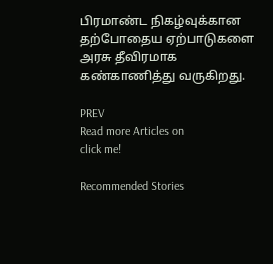பிரமாண்ட நிகழ்வுக்கான தற்போதைய ஏற்பாடுகளை அரசு தீவிரமாக கண்காணித்து வருகிறது.

PREV
Read more Articles on
click me!

Recommended Stories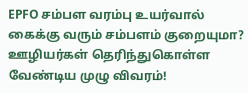EPFO சம்பள வரம்பு உயர்வால் கைக்கு வரும் சம்பளம் குறையுமா? ஊழியர்கள் தெரிந்துகொள்ள வேண்டிய முழு விவரம்!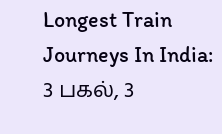Longest Train Journeys In India: 3 பகல், 3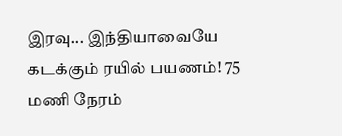இரவு... இந்தியாவையே கடக்கும் ரயில் பயணம்! 75 மணி நேரம்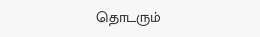தொடரும்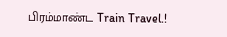பிரம்மாண்ட Train Travel.!